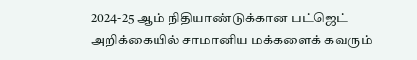2024-25 ஆம் நிதியாண்டுக்கான பட்ஜெட் அறிக்கையில் சாமானிய மக்களைக் கவரும்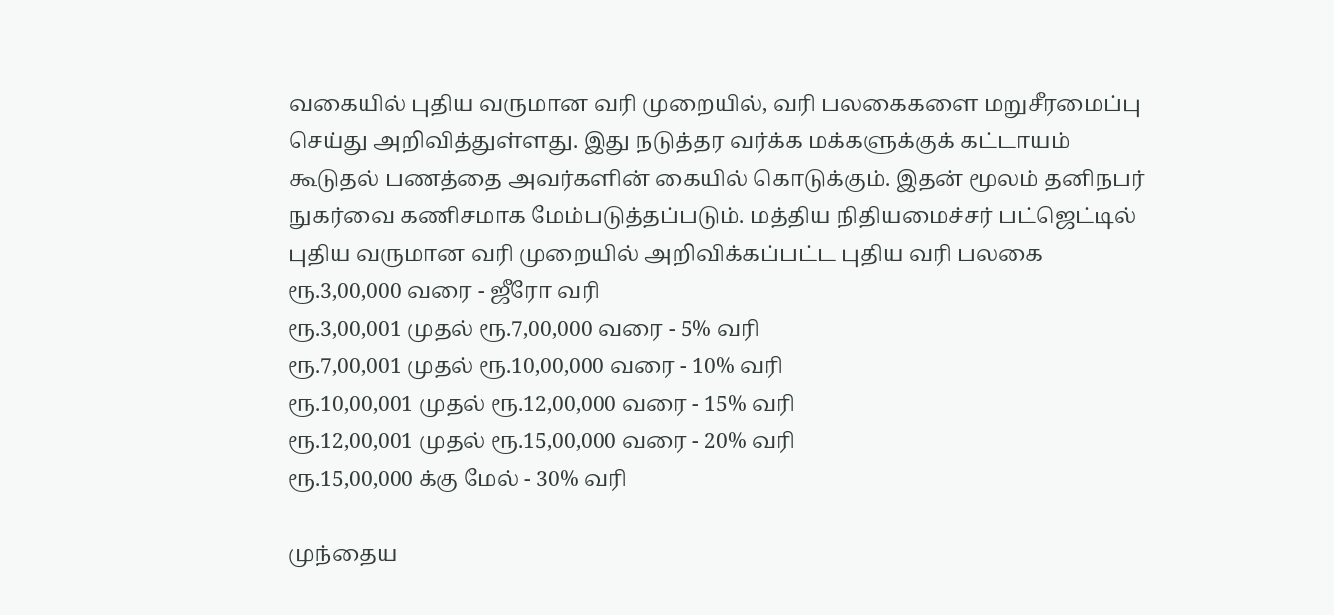வகையில் புதிய வருமான வரி முறையில், வரி பலகைகளை மறுசீரமைப்பு செய்து அறிவித்துள்ளது. இது நடுத்தர வர்க்க மக்களுக்குக் கட்டாயம் கூடுதல் பணத்தை அவர்களின் கையில் கொடுக்கும். இதன் மூலம் தனிநபர் நுகர்வை கணிசமாக மேம்படுத்தப்படும். மத்திய நிதியமைச்சர் பட்ஜெட்டில் புதிய வருமான வரி முறையில் அறிவிக்கப்பட்ட புதிய வரி பலகை
ரூ.3,00,000 வரை - ஜீரோ வரி
ரூ.3,00,001 முதல் ரூ.7,00,000 வரை - 5% வரி
ரூ.7,00,001 முதல் ரூ.10,00,000 வரை - 10% வரி
ரூ.10,00,001 முதல் ரூ.12,00,000 வரை - 15% வரி
ரூ.12,00,001 முதல் ரூ.15,00,000 வரை - 20% வரி
ரூ.15,00,000 க்கு மேல் - 30% வரி

முந்தைய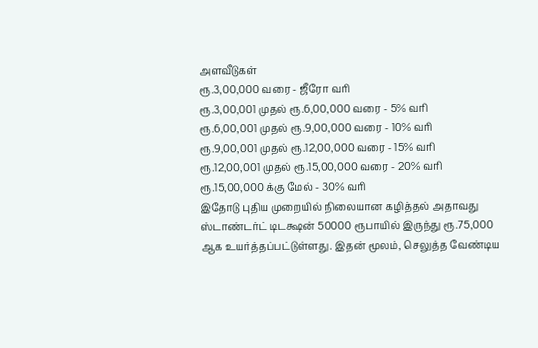அளவீடுகள்
ரூ.3,00,000 வரை - ஜீரோ வரி
ரூ.3,00,001 முதல் ரூ.6,00,000 வரை - 5% வரி
ரூ.6,00,001 முதல் ரூ.9,00,000 வரை - 10% வரி
ரூ.9,00,001 முதல் ரூ.12,00,000 வரை - 15% வரி
ரூ.12,00,001 முதல் ரூ.15,00,000 வரை - 20% வரி
ரூ.15,00,000 க்கு மேல் - 30% வரி
இதோடு புதிய முறையில் நிலையான கழித்தல் அதாவது ஸ்டாண்டர்ட் டிடக்ஷன் 50000 ரூபாயில் இருந்து ரூ.75,000 ஆக உயர்த்தப்பட்டுள்ளது. இதன் மூலம், செலுத்த வேண்டிய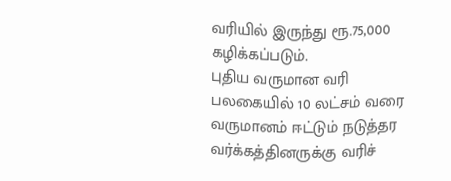வரியில் இருந்து ரூ.75,000 கழிக்கப்படும்.
புதிய வருமான வரி பலகையில் 10 லட்சம் வரை வருமானம் ஈட்டும் நடுத்தர வர்க்கத்தினருக்கு வரிச்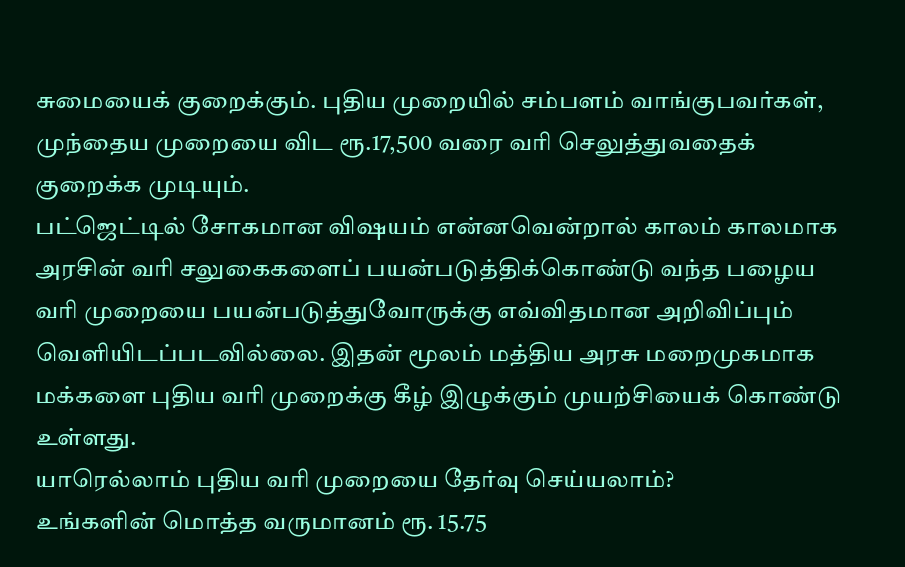சுமையைக் குறைக்கும். புதிய முறையில் சம்பளம் வாங்குபவர்கள், முந்தைய முறையை விட ரூ.17,500 வரை வரி செலுத்துவதைக் குறைக்க முடியும்.
பட்ஜெட்டில் சோகமான விஷயம் என்னவென்றால் காலம் காலமாக அரசின் வரி சலுகைகளைப் பயன்படுத்திக்கொண்டு வந்த பழைய வரி முறையை பயன்படுத்துவோருக்கு எவ்விதமான அறிவிப்பும் வெளியிடப்படவில்லை. இதன் மூலம் மத்திய அரசு மறைமுகமாக மக்களை புதிய வரி முறைக்கு கீழ் இழுக்கும் முயற்சியைக் கொண்டு உள்ளது.
யாரெல்லாம் புதிய வரி முறையை தேர்வு செய்யலாம்?
உங்களின் மொத்த வருமானம் ரூ. 15.75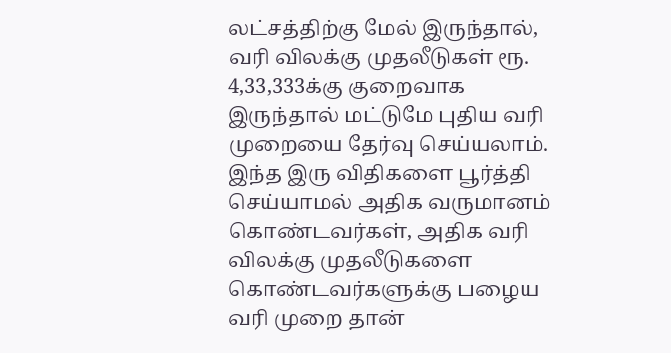லட்சத்திற்கு மேல் இருந்தால், வரி விலக்கு முதலீடுகள் ரூ. 4,33,333க்கு குறைவாக இருந்தால் மட்டுமே புதிய வரி முறையை தேர்வு செய்யலாம். இந்த இரு விதிகளை பூர்த்தி செய்யாமல் அதிக வருமானம் கொண்டவர்கள், அதிக வரி விலக்கு முதலீடுகளை கொண்டவர்களுக்கு பழைய வரி முறை தான்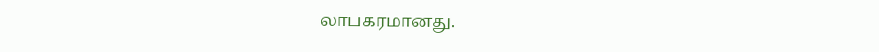லாபகரமானது.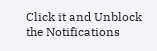Click it and Unblock the Notifications